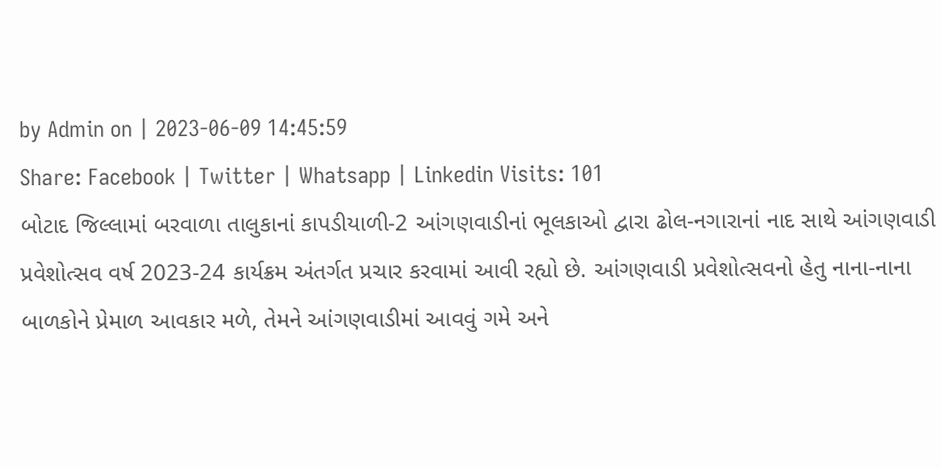by Admin on | 2023-06-09 14:45:59
Share: Facebook | Twitter | Whatsapp | Linkedin Visits: 101
બોટાદ જિલ્લામાં બરવાળા તાલુકાનાં કાપડીયાળી-2 આંગણવાડીનાં ભૂલકાઓ દ્વારા ઢોલ-નગારાનાં નાદ સાથે આંગણવાડી પ્રવેશોત્સવ વર્ષ 2023-24 કાર્યક્રમ અંતર્ગત પ્રચાર કરવામાં આવી રહ્યો છે. આંગણવાડી પ્રવેશોત્સવનો હેતુ નાના-નાના બાળકોને પ્રેમાળ આવકાર મળે, તેમને આંગણવાડીમાં આવવું ગમે અને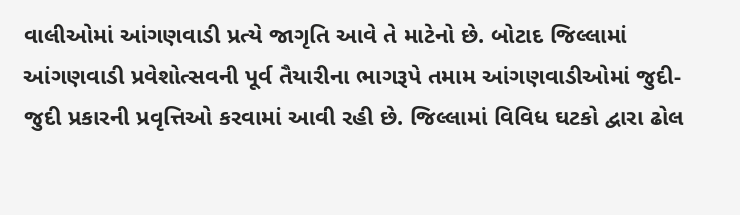વાલીઓમાં આંગણવાડી પ્રત્યે જાગૃતિ આવે તે માટેનો છે. બોટાદ જિલ્લામાં આંગણવાડી પ્રવેશોત્સવની પૂર્વ તૈયારીના ભાગરૂપે તમામ આંગણવાડીઓમાં જુદી-જુદી પ્રકારની પ્રવૃત્તિઓ કરવામાં આવી રહી છે. જિલ્લામાં વિવિધ ઘટકો દ્વારા ઢોલ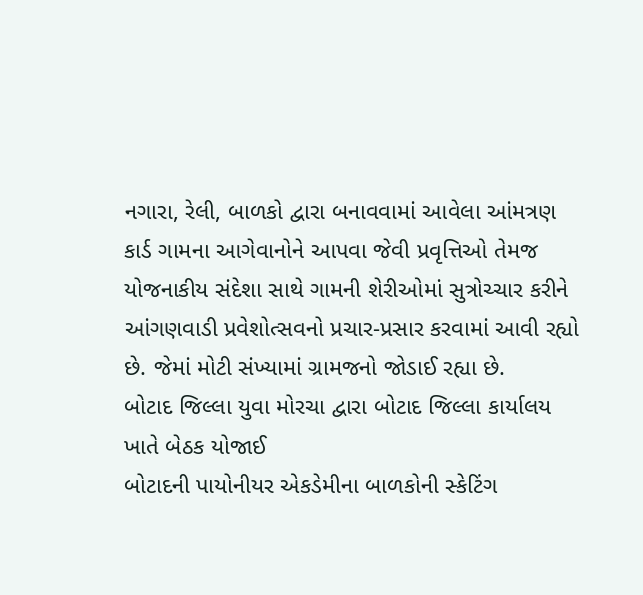નગારા, રેલી, બાળકો દ્વારા બનાવવામાં આવેલા આંમત્રણ કાર્ડ ગામના આગેવાનોને આપવા જેવી પ્રવૃત્તિઓ તેમજ યોજનાકીય સંદેશા સાથે ગામની શેરીઓમાં સુત્રોચ્ચાર કરીને આંગણવાડી પ્રવેશોત્સવનો પ્રચાર-પ્રસાર કરવામાં આવી રહ્યો છે. જેમાં મોટી સંખ્યામાં ગ્રામજનો જોડાઈ રહ્યા છે.
બોટાદ જિલ્લા યુવા મોરચા દ્વારા બોટાદ જિલ્લા કાર્યાલય ખાતે બેઠક યોજાઈ
બોટાદની પાયોનીયર એકડેમીના બાળકોની સ્કેટિંગ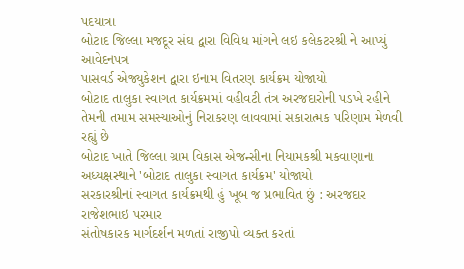પદયાત્રા
બોટાદ જિલ્લા મજદૂર સંઘ દ્વારા વિવિધ માંગને લઇ કલેકટરશ્રી ને આપ્યું આવેદનપત્ર
પાસવર્ડ એજ્યુકેશન દ્વારા ઇનામ વિતરણ કાર્યક્રમ યોજાયો
બોટાદ તાલુકા સ્વાગત કાર્યક્રમમાં વહીવટી તંત્ર અરજદારોની પડખે રહીને તેમની તમામ સમસ્યાઓનું નિરાકરણ લાવવામાં સકારાત્મક પરિણામ મેળવી રહ્યું છે
બોટાદ ખાતે જિલ્લા ગ્રામ વિકાસ એજન્સીના નિયામકશ્રી મકવાણાના અધ્યક્ષસ્થાને 'બોટાદ તાલુકા સ્વાગત કાર્યક્રમ' યોજાયો
સરકારશ્રીનાં સ્વાગત કાર્યક્રમથી હું ખૂબ જ પ્રભાવિત છું : અરજદાર રાજેશભાઇ પરમાર
સંતોષકારક માર્ગદર્શન મળતાં રાજીપો વ્યક્ત કરતાં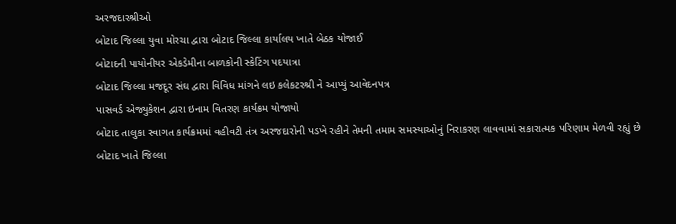અરજદારશ્રીઓ
બોટાદ જિલ્લા યુવા મોરચા દ્વારા બોટાદ જિલ્લા કાર્યાલય ખાતે બેઠક યોજાઈ
બોટાદની પાયોનીયર એકડેમીના બાળકોની સ્કેટિંગ પદયાત્રા
બોટાદ જિલ્લા મજદૂર સંઘ દ્વારા વિવિધ માંગને લઇ કલેકટરશ્રી ને આપ્યું આવેદનપત્ર
પાસવર્ડ એજ્યુકેશન દ્વારા ઇનામ વિતરણ કાર્યક્રમ યોજાયો
બોટાદ તાલુકા સ્વાગત કાર્યક્રમમાં વહીવટી તંત્ર અરજદારોની પડખે રહીને તેમની તમામ સમસ્યાઓનું નિરાકરણ લાવવામાં સકારાત્મક પરિણામ મેળવી રહ્યું છે
બોટાદ ખાતે જિલ્લા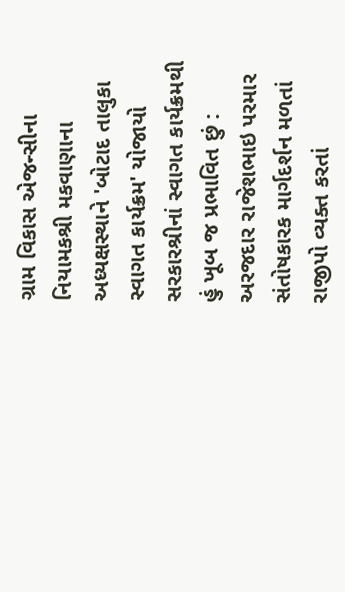ગ્રામ વિકાસ એજન્સીના નિયામકશ્રી મકવાણાના અધ્યક્ષસ્થાને 'બોટાદ તાલુકા સ્વાગત કાર્યક્રમ' યોજાયો
સરકારશ્રીનાં સ્વાગત કાર્યક્રમથી હું ખૂબ જ પ્રભાવિત છું : અરજદાર રાજેશભાઇ પરમાર
સંતોષકારક માર્ગદર્શન મળતાં રાજીપો વ્યક્ત કરતાં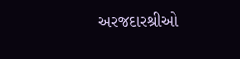અરજદારશ્રીઓ